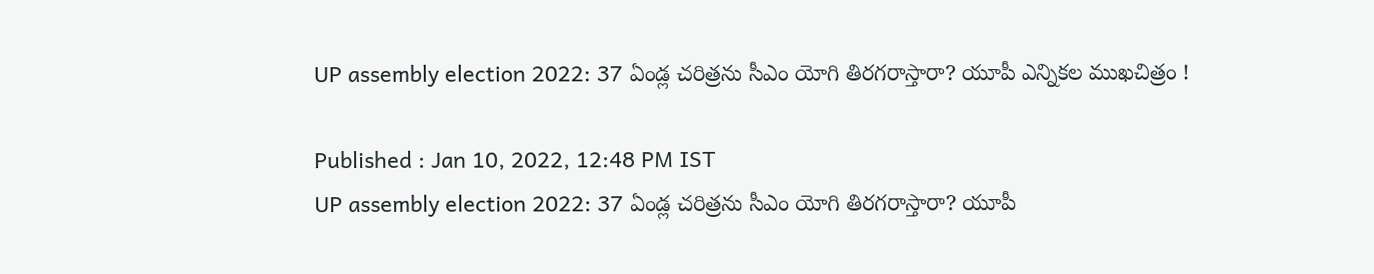UP assembly election 2022: 37 ఏండ్ల చ‌రిత్ర‌ను సీఎం యోగి తిర‌గ‌రాస్తారా? యూపీ ఎన్నిక‌ల ముఖ‌చిత్రం !

Published : Jan 10, 2022, 12:48 PM IST
UP assembly election 2022: 37 ఏండ్ల చ‌రిత్ర‌ను సీఎం యోగి తిర‌గ‌రాస్తారా? యూపీ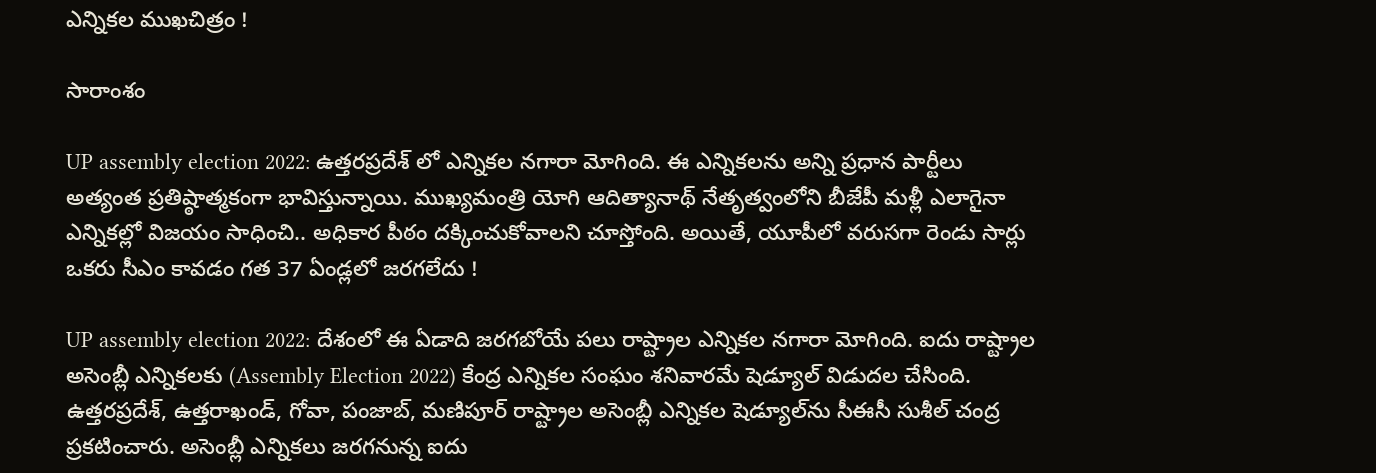ఎన్నిక‌ల ముఖ‌చిత్రం !

సారాంశం

UP assembly election 2022: ఉత్త‌ర‌ప్ర‌దేశ్ లో ఎన్నిక‌ల న‌గారా మోగింది. ఈ ఎన్నిక‌ల‌ను అన్ని ప్ర‌ధాన పార్టీలు అత్యంత ప్ర‌తిష్ఠాత్మ‌కంగా భావిస్తున్నాయి. ముఖ్య‌మంత్రి యోగి ఆదిత్యానాథ్ నేతృత్వంలోని బీజేపీ మ‌ళ్లీ ఎలాగైనా ఎన్నిక‌ల్లో విజ‌యం సాధించి.. అధికార పీఠం ద‌క్కించుకోవాల‌ని చూస్తోంది. అయితే, యూపీలో వ‌రుస‌గా రెండు సార్లు ఒక‌రు సీఎం కావ‌డం గ‌త 37 ఏండ్ల‌లో జ‌ర‌గ‌లేదు !

UP assembly election 2022: దేశంలో ఈ ఏడాది జ‌ర‌గ‌బోయే ప‌లు రాష్ట్రాల ఎన్నిక‌ల న‌గారా మోగింది. ఐదు రాష్ట్రాల అసెంబ్లీ ఎన్నికలకు (Assembly Election 2022) కేంద్ర ఎన్నికల సంఘం శ‌నివార‌మే షెడ్యూల్ విడుదల చేసింది. ఉత్తరప్రదేశ్, ఉత్తరాఖండ్, గోవా, పంజాబ్, మణిపూర్ రాష్ట్రాల అసెంబ్లీ ఎన్నికల షెడ్యూల్‌ను సీఈసీ సుశీల్ చంద్ర ప్రకటించారు. అసెంబ్లీ ఎన్నికలు జరగనున్న ఐదు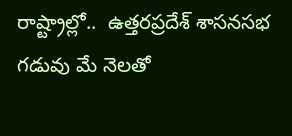రాష్ట్రాల్లో..  ఉత్తరప్రదేశ్ శాసనసభ గడువు మే నెలతో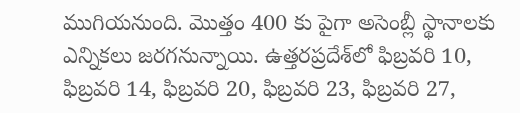ముగియ‌నుంది. మొత్తం 400 కు పైగా అసెంబ్లీ స్థానాల‌కు ఎన్నిక‌లు జ‌ర‌గ‌నున్నాయి. ఉత్తరప్రదేశ్‌లో ఫిబ్రవరి 10, ఫిబ్రవరి 14, ఫిబ్రవరి 20, ఫిబ్రవరి 23, ఫిబ్రవరి 27,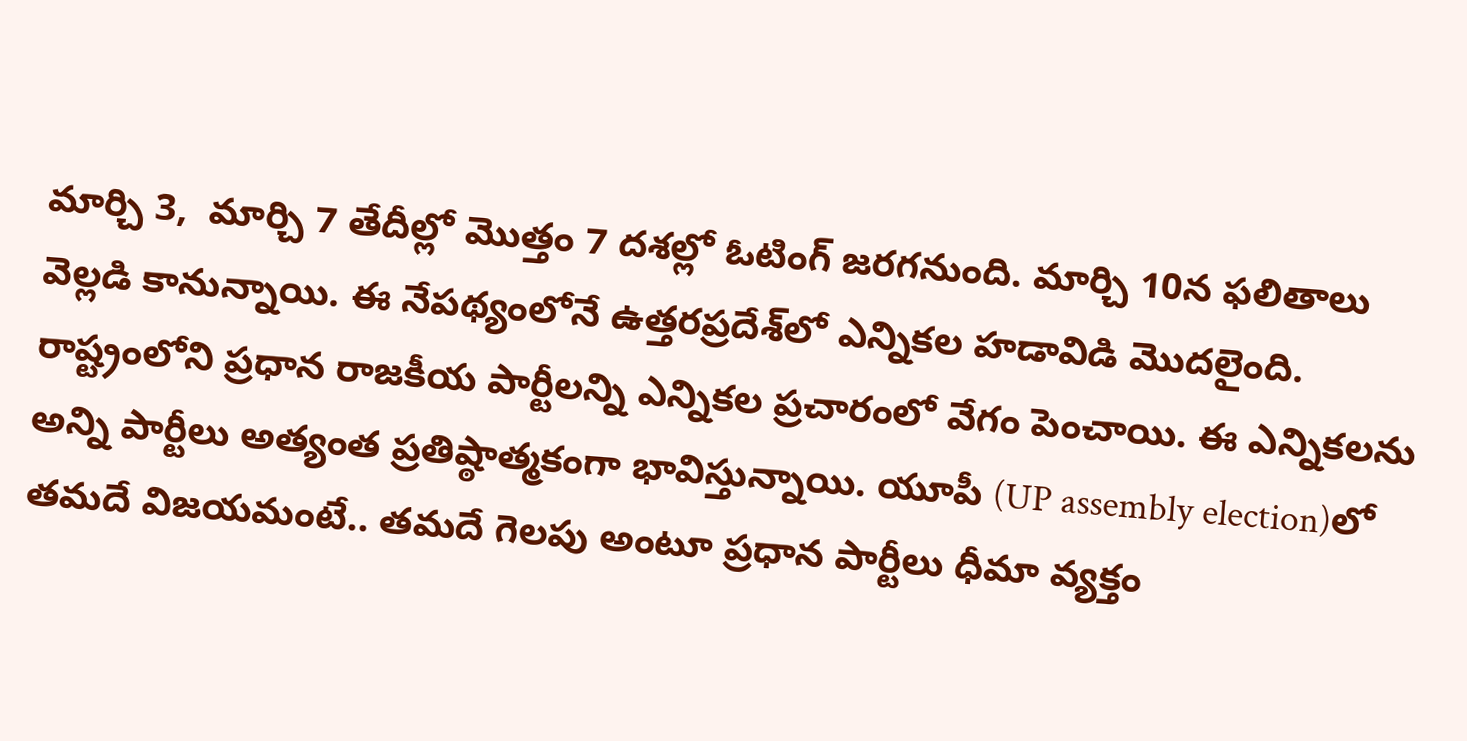మార్చి 3,  మార్చి 7 తేదీల్లో మొత్తం 7 దశల్లో ఓటింగ్ జరగనుంది. మార్చి 10న ఫలితాలు వెల్లడి కానున్నాయి. ఈ నేప‌థ్యంలోనే ఉత్త‌ర‌ప్ర‌దేశ్‌లో ఎన్నిక‌ల హ‌డావిడి మొద‌లైంది. రాష్ట్రంలోని ప్ర‌ధాన రాజ‌కీయ పార్టీల‌న్ని ఎన్నిక‌ల ప్ర‌చారంలో వేగం పెంచాయి. ఈ ఎన్నిక‌ల‌ను అన్ని పార్టీలు అత్యంత ప్ర‌తిష్ఠాత్మ‌కంగా భావిస్తున్నాయి. యూపీ (UP assembly election)లో త‌మ‌దే విజ‌య‌మంటే.. త‌మ‌దే గెల‌పు అంటూ ప్ర‌ధాన పార్టీలు ధీమా వ్య‌క్తం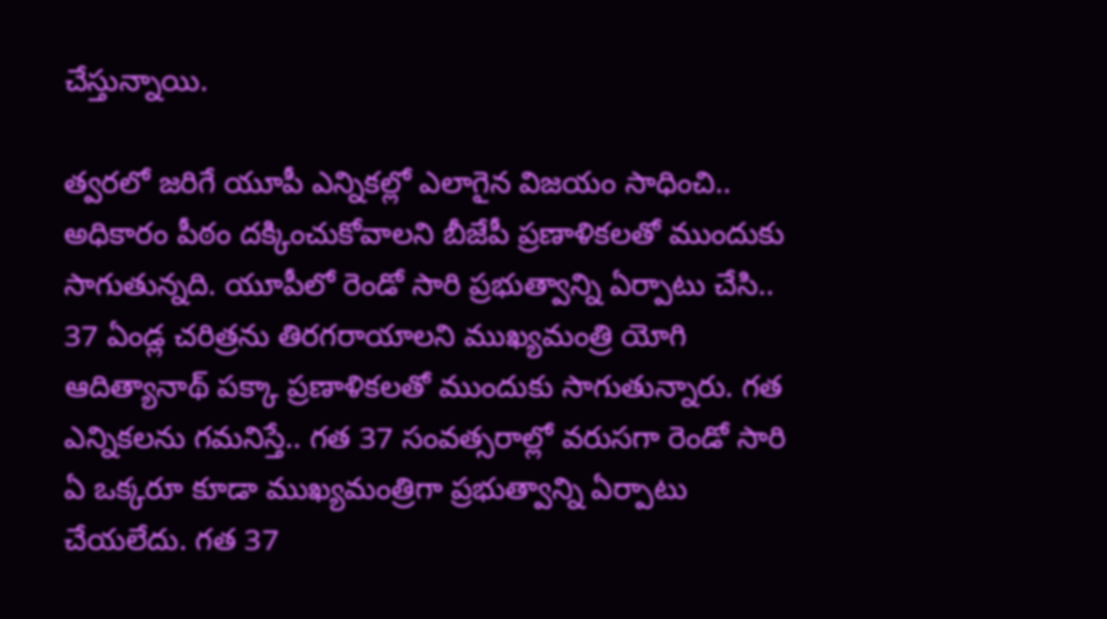చేస్తున్నాయి.

త్వ‌ర‌లో జ‌రిగే యూపీ ఎన్నిక‌ల్లో ఎలాగైన విజ‌యం సాధించి.. అధికారం పీఠం ద‌క్కించుకోవాల‌ని బీజేపీ ప్ర‌ణాళిక‌ల‌తో ముందుకు సాగుతున్న‌ది. యూపీలో రెండో సారి ప్ర‌భుత్వాన్ని ఏర్పాటు చేసి.. 37 ఏండ్ల చ‌రిత్ర‌ను తిర‌గ‌రాయాల‌ని ముఖ్య‌మంత్రి యోగి ఆదిత్యానాథ్ ప‌క్కా ప్ర‌ణాళిక‌ల‌తో ముందుకు సాగుతున్నారు. గ‌త ఎన్నిక‌ల‌ను గ‌మ‌నిస్తే.. గ‌త 37 సంవ‌త్స‌రాల్లో వ‌రుస‌గా రెండో సారి ఏ ఒక్క‌రూ కూడా ముఖ్య‌మంత్రిగా ప్ర‌భుత్వాన్ని ఏర్పాటు చేయ‌లేదు. గత 37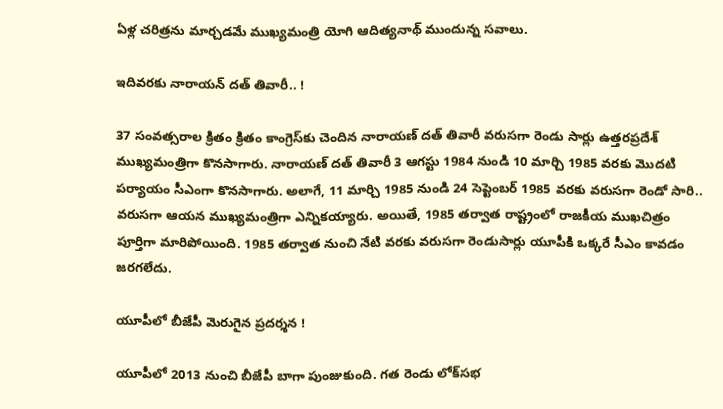ఏళ్ల చరిత్రను మార్చడమే ముఖ్యమంత్రి యోగి ఆదిత్యనాథ్ ముందున్న సవాలు.

ఇదివ‌ర‌కు నారాయ‌న్ ద‌త్ తివారీ.. !

37 సంవ‌త్స‌రాల క్రితం క్రితం కాంగ్రెస్‌కు చెందిన నారాయణ్ దత్ తివారీ వరుసగా రెండు సార్లు ఉత్త‌ర‌ప్ర‌దేశ్ ముఖ్య‌మంత్రిగా కొన‌సాగారు. నారాయణ్ దత్ తివారీ 3 ఆగస్టు 1984 నుండి 10 మార్చి 1985 వ‌ర‌కు మొద‌టి ప‌ర్యాయం సీఎంగా కొన‌సాగారు. అలాగే, 11 మార్చి 1985 నుండి 24 సెప్టెంబర్ 1985 వరకు వరుసగా రెండో సారి.. వ‌రుస‌గా ఆయ‌న ముఖ్య‌మంత్రిగా ఎన్నిక‌య్యారు. అయితే, 1985 త‌ర్వాత రాష్ట్రంలో రాజ‌కీయ ముఖ‌చిత్రం పూర్తిగా మారిపోయింది. 1985 త‌ర్వాత నుంచి నేటి వరకు వరుసగా రెండుసార్లు యూపీకి ఒక్క‌రే సీఎం కావ‌డం జ‌ర‌గ‌లేదు.

యూపీలో బీజేపీ మెరుగైన ప్రదర్శన !

యూపీలో 2013 నుంచి బీజేపీ బాగా పుంజుకుంది. గత రెండు లోక్‌సభ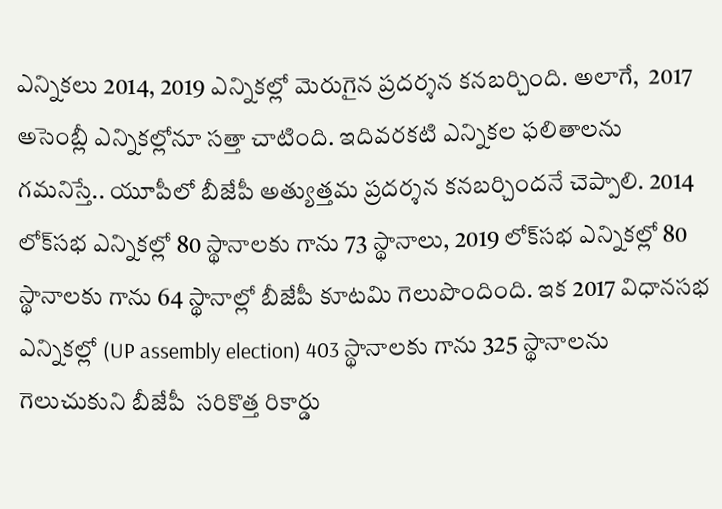ఎన్నికలు 2014, 2019 ఎన్నిక‌ల్లో మెరుగైన ప్ర‌ద‌ర్శ‌న క‌న‌బ‌ర్చింది. అలాగే,  2017 అసెంబ్లీ ఎన్నిక‌ల్లోనూ స‌త్తా చాటింది. ఇదివ‌ర‌క‌టి ఎన్నిక‌ల ఫ‌లితాల‌ను గ‌మ‌నిస్తే.. యూపీలో బీజేపీ అత్యుత్త‌మ ప్ర‌ద‌ర్శ‌న క‌న‌బ‌ర్చింద‌నే చెప్పాలి. 2014 లోక్‌సభ ఎన్నికల్లో 80 స్థానాలకు గాను 73 స్థానాలు, 2019 లోక్‌సభ ఎన్నికల్లో 80 స్థానాలకు గాను 64 స్థానాల్లో బీజేపీ కూటమి గెలుపొందింది. ఇక 2017 విధానసభ ఎన్నికల్లో (UP assembly election) 403 స్థానాలకు గాను 325 స్థానాలను గెలుచుకుని బీజేపీ  స‌రికొత్త రికార్డు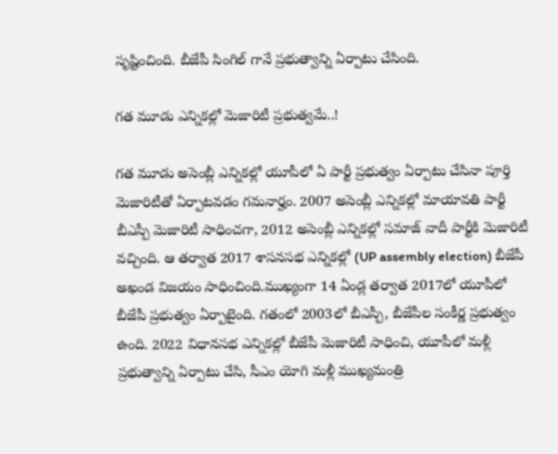సృష్టించింది. బీజేపీ సింగిల్ గానే ప్ర‌భుత్వాన్ని ఏర్పాటు చేసింది.

గ‌త మూడు ఎన్నిక‌ల్లో మెజారిటీ ప్ర‌భుత్వ‌మే..!

గత మూడు అసెంబ్లీ ఎన్నికల్లో యూపీలో ఏ పార్టీ ప్రభుత్వం ఏర్పాటు చేసినా పూర్తి మెజారిటీతో ఏర్పాటవడం గమనార్హం. 2007 అసెంబ్లీ ఎన్నికల్లో మాయావతి పార్టీ బీఎస్పీ మెజారిటీ సాధించగా, 2012 అసెంబ్లీ ఎన్నికల్లో సమాజ్ వాదీ పార్టీకి మెజారిటీ వచ్చింది. ఆ తర్వాత 2017 శాసనసభ ఎన్నికల్లో (UP assembly election) బీజేపీ అఖండ విజయం సాధించింది.ముఖ్యంగా 14 ఏండ్ల తర్వాత 2017లో యూపీలో బీజేపీ ప్రభుత్వం ఏర్పాటైంది. గతంలో 2003లో బీఎస్పీ, బీజేపీల సంకీర్ణ ప్రభుత్వం ఉంది. 2022 విధానసభ ఎన్నికల్లో బీజేపీ మెజారిటీ సాధించి, యూపీలో మళ్లీ ప్రభుత్వాన్ని ఏర్పాటు చేసి, సీఎం యోగి మళ్లీ ముఖ్యమంత్రి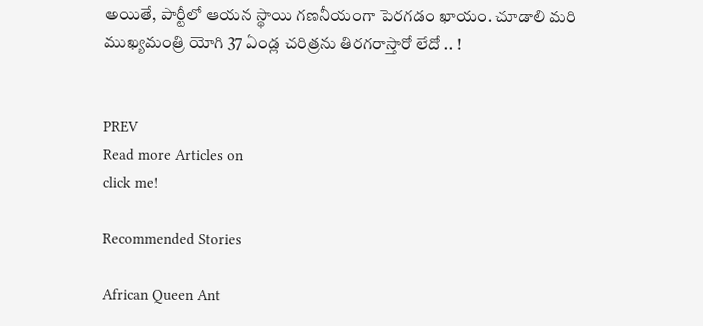అయితే, పార్టీలో ఆయన స్థాయి గణనీయంగా పెర‌గ‌డం ఖాయం. చూడాలి మ‌రి ముఖ్య‌మంత్రి యోగి 37 ఏండ్ల చరిత్ర‌ను తిర‌గ‌రాస్తారో లేదో .. !


PREV
Read more Articles on
click me!

Recommended Stories

African Queen Ant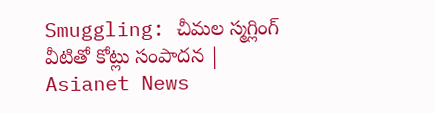Smuggling: చీమల స్మగ్లింగ్ వీటితో కోట్లు సంపాదన | Asianet News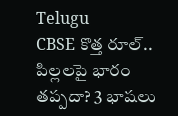Telugu
CBSE కొత్త రూల్.. పిల్లలపై భారం తప్పదా? 3 భాషలు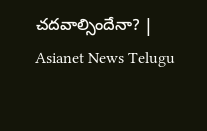చదవాల్సిందేనా? | Asianet News Telugu